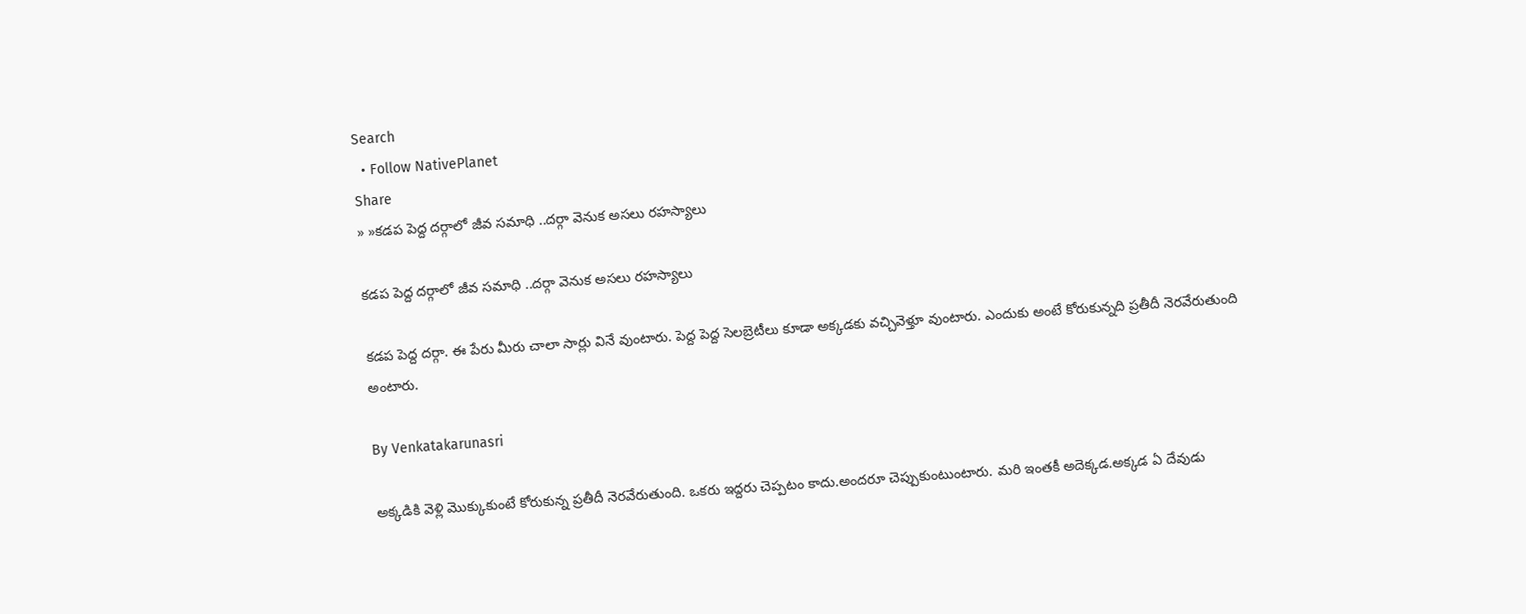Search
  • Follow NativePlanet
Share
» »కడప పెద్ద దర్గాలో జీవ సమాధి ..దర్గా వెనుక అసలు రహస్యాలు

కడప పెద్ద దర్గాలో జీవ సమాధి ..దర్గా వెనుక అసలు రహస్యాలు

కడప పెద్ద దర్గా. ఈ పేరు మీరు చాలా సార్లు వినే వుంటారు. పెద్ద పెద్ద సెలబ్రెటీలు కూడా అక్కడకు వచ్చివెళ్తూ వుంటారు. ఎందుకు అంటే కోరుకున్నది ప్రతీదీ నెరవేరుతుంది అంటారు.

By Venkatakarunasri

అక్కడికి వెళ్లి మొక్కుకుంటే కోరుకున్న ప్రతీదీ నెరవేరుతుంది. ఒకరు ఇద్దరు చెప్పటం కాదు.అందరూ చెప్పుకుంటుంటారు. మరి ఇంతకీ అదెక్కడ.అక్కడ ఏ దేవుడు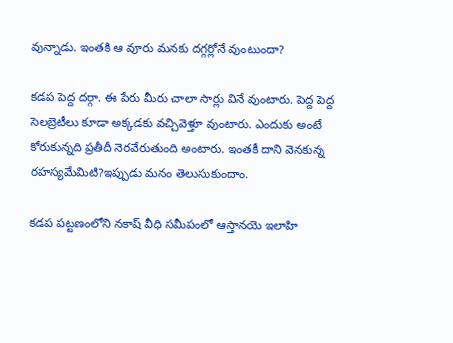వున్నాడు. ఇంతకి ఆ వూరు మనకు దగ్గర్లోనే వుంటుందా?

కడప పెద్ద దర్గా. ఈ పేరు మీరు చాలా సార్లు వినే వుంటారు. పెద్ద పెద్ద సెలబ్రెటీలు కూడా అక్కడకు వచ్చివెళ్తూ వుంటారు. ఎందుకు అంటే కోరుకున్నది ప్రతీదీ నెరవేరుతుంది అంటారు. ఇంతకీ దాని వెనకున్న రహస్యమేమిటి?ఇప్పుడు మనం తెలుసుకుందాం.

కడప పట్టణంలోని నకాష్ వీధి సమీపంలో ఆస్తానయె ఇలాహి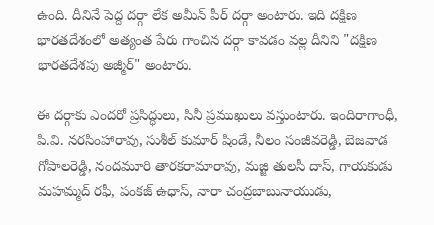ఉంది. దీనినే పెద్ద దర్గా లేక అమీన్ పీర్ దర్గా అంటారు. ఇది దక్షిణ భారతదేశంలో అత్యంత పేరు గాంచిన దర్గా కావడం వల్ల దీనిని "దక్షిణ భారతదేశపు అజ్మీర్" అంటారు.

ఈ దర్గాకు ఎందరో ప్రసిద్ధులు, సినీ ప్రముఖులు వస్తుంటారు. ఇందిరాగాంధీ, పి.వి. నరసింహారావు, సుశీల్ కుమార్ షిండే, నీలం సంజీవరెడ్డి, బెజవాడ గోపాలరెడ్డి, నందమూరి తారకరామారావు, మజ్జి తులసీ దాస్‌, గాయకుడు మహమ్మద్ రఫీ, పంకజ్ ఉధాస్, నారా చంద్రబాబునాయుడు,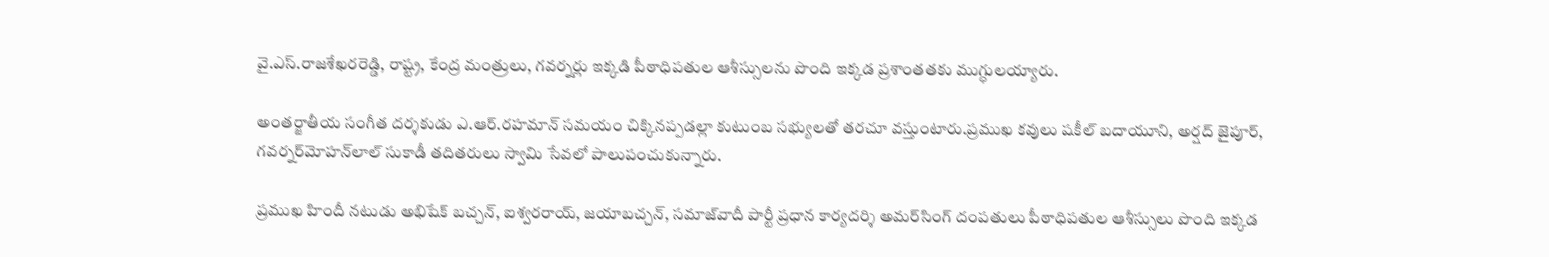వై.ఎస్.రాజశేఖరరెడ్డి, రాష్ట్ర, కేంద్ర మంత్రులు, గవర్నర్లు ఇక్కడి పీఠాధిపతుల ఆశీస్సులను పొంది ఇక్కడ ప్రశాంతతకు ముగ్ధులయ్యారు.

అంతర్జాతీయ సంగీత దర్శకుడు ఎ.ఆర్.రహమాన్ సమయం చిక్కినప్పడల్లా కుటుంబ సభ్యులతో తరచూ వస్తుంటారు.ప్రముఖ కవులు షకీల్‌ బదాయూని, అర్షద్‌ జైపూర్‌, గవర్నర్‌మోహన్‌లాల్‌ సుకాడీ తదితరులు స్వామి సేవలో పాలుపంచుకున్నారు.

ప్రముఖ హిందీ నటుడు అభిషేక్‌ బచ్చన్‌, ఐశ్వరరాయ్‌, జయాబచ్చన్‌, సమాజ్‌వాదీ పార్టీ ప్రధాన కార్యదర్శి అమర్‌సింగ్‌ దంపతులు పీఠాధిపతుల ఆశీస్సులు పొంది ఇక్కడ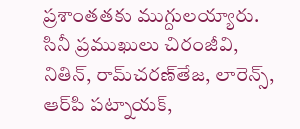ప్రశాంతతకు ముగ్దులయ్యారు. సినీ ప్రముఖులు చిరంజీవి, నితిన్‌, రామ్‌చరణ్‌తేజ, లారెన్స్‌, ఆర్‌పి పట్నాయక్‌,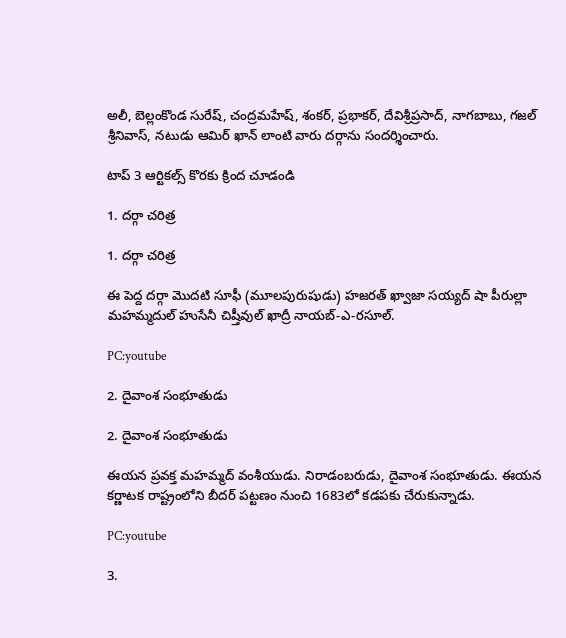అలీ, బెల్లంకొండ సురేష్‌, చంద్రమహేష్‌, శంకర్‌, ప్రభాకర్‌, దేవిశ్రీప్రసాద్‌, నాగబాబు, గజల్ శ్రీనివాస్, నటుడు ఆమిర్ ఖాన్‌ లాంటి వారు దర్గాను సందర్శించారు.

టాప్ 3 ఆర్టికల్స్ కొరకు క్రింద చూడండి

1. దర్గా చరిత్ర

1. దర్గా చరిత్ర

ఈ పెద్ద దర్గా మొదటి సూఫీ (మూలపురుషుడు) హజరత్ ఖ్వాజా సయ్యద్ షా పీరుల్లా మహమ్మదుల్ హుసేనీ చిష్తీవుల్ ఖాద్రీ నాయబ్-ఎ-రసూల్.

PC:youtube

2. దైవాంశ సంభూతుడు

2. దైవాంశ సంభూతుడు

ఈయన ప్రవక్త మహమ్మద్ వంశీయుడు. నిరాడంబరుడు, దైవాంశ సంభూతుడు. ఈయన కర్ణాటక రాష్ట్రంలోని బీదర్ పట్టణం నుంచి 1683లో కడపకు చేరుకున్నాడు.

PC:youtube

3.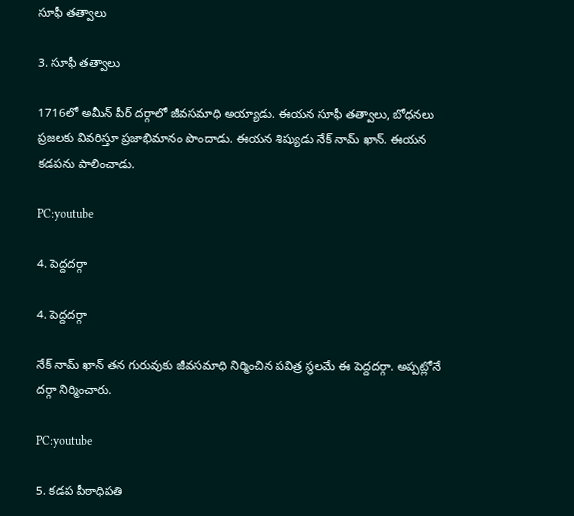సూఫీ తత్వాలు

3. సూఫీ తత్వాలు

1716లో అమీన్ పీర్ దర్గాలో జీవసమాధి అయ్యాడు. ఈయన సూఫీ తత్వాలు, బోధనలు ప్రజలకు వివరిస్తూ ప్రజాభిమానం పొందాడు. ఈయన శిష్యుడు నేక్ నామ్ ఖాన్. ఈయన కడపను పాలించాడు.

PC:youtube

4. పెద్దదర్గా

4. పెద్దదర్గా

నేక్ నామ్ ఖాన్ తన గురువుకు జీవసమాధి నిర్మించిన పవిత్ర స్థలమే ఈ పెద్దదర్గా. అప్పట్లోనే దర్గా నిర్మించారు.

PC:youtube

5. కడప పీఠాధిపతి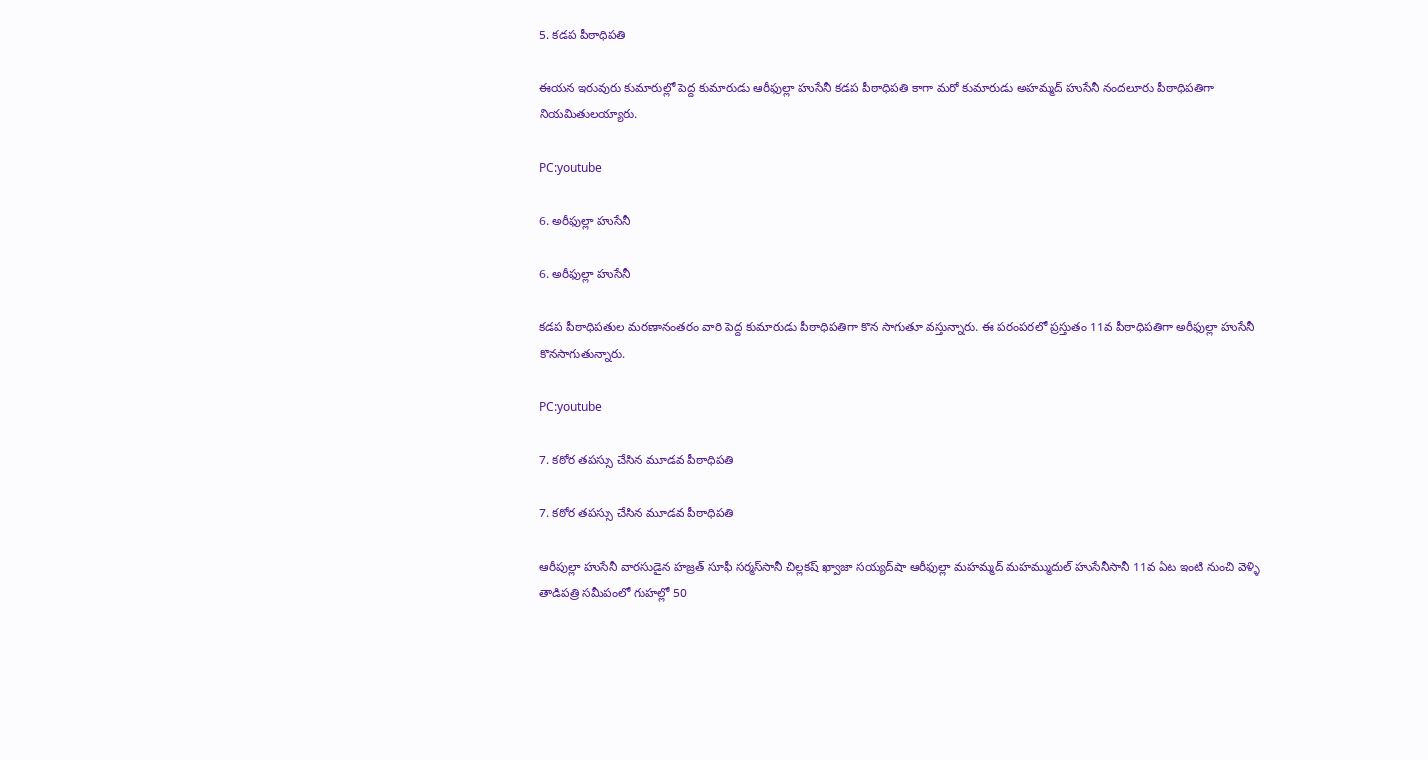5. కడప పీఠాధిపతి

ఈయన ఇరువురు కుమారుల్లో పెద్ద కుమారుడు ఆరీఫుల్లా హుసేనీ కడప పీఠాధిపతి కాగా మరో కుమారుడు అహమ్మద్‌ హుసేనీ నందలూరు పీఠాధిపతిగా నియమితులయ్యారు.

PC:youtube

6. అరీఫుల్లా హుసేనీ

6. అరీఫుల్లా హుసేనీ

కడప పీఠాధిపతుల మరణానంతరం వారి పెద్ద కుమారుడు పీఠాధిపతిగా కొన సాగుతూ వస్తున్నారు. ఈ పరంపరలో ప్రస్తుతం 11వ పీఠాధిపతిగా అరీఫుల్లా హుసేనీ కొనసాగుతున్నారు.

PC:youtube

7. కఠోర తపస్సు చేసిన మూడవ పీఠాధిపతి

7. కఠోర తపస్సు చేసిన మూడవ పీఠాధిపతి

ఆరీపుల్లా హుసేనీ వారసుడైన హజ్రత్‌ సూఫీ సర్మస్‌సానీ చిల్లకష్‌ ఖ్వాజా సయ్యద్‌షా ఆరీఫుల్లా మహమ్మద్‌ మహమ్ముదుల్‌ హుసేనీసానీ 11వ ఏట ఇంటి నుంచి వెళ్ళి తాడిపత్రి సమీపంలో గుహల్లో 50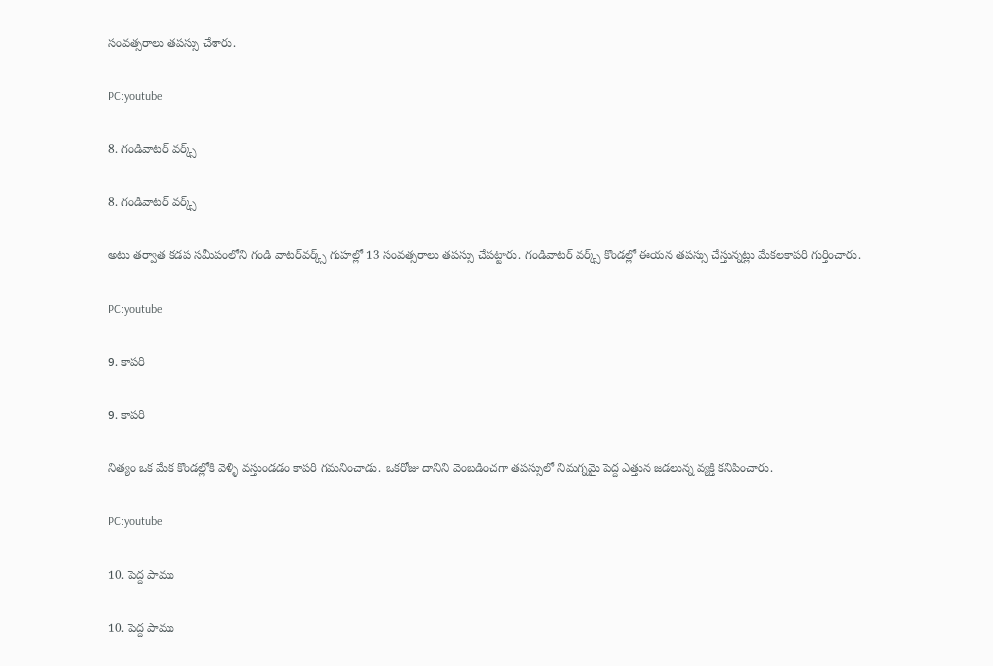సంవత్సరాలు తపస్సు చేశారు.

PC:youtube

8. గండివాటర్‌ వర్క్స్‌

8. గండివాటర్‌ వర్క్స్‌

అటు తర్వాత కడప సమీపంలోని గండి వాటర్‌వర్క్స్‌ గుహల్లో 13 సంవత్సరాలు తపస్సు చేపట్టారు. గండివాటర్‌ వర్క్స్‌ కొండల్లో ఈయన తపస్సు చేస్తున్నట్లు మేకలకాపరి గుర్తించారు.

PC:youtube

9. కాపరి

9. కాపరి

నిత్యం ఒక మేక కొండల్లోకి వెళ్ళి వస్తుండడం కాపరి గమనించాడు. ఒకరోజు దానిని వెంబడించగా తపస్సులో నిమగ్నమై పెద్ద ఎత్తున జడలున్న వ్యక్తి కనిపించారు.

PC:youtube

10. పెద్ద పాము

10. పెద్ద పాము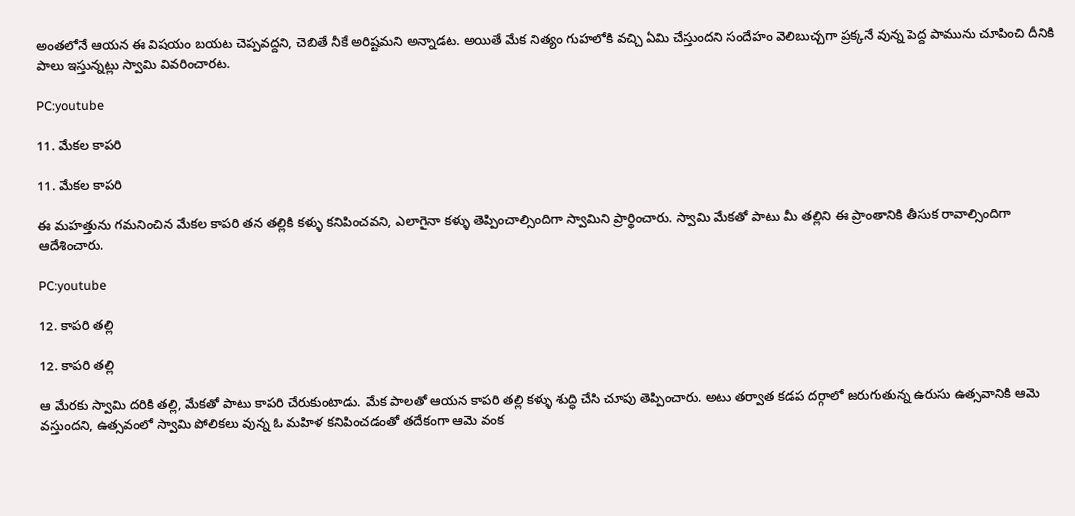అంతలోనే ఆయన ఈ విషయం బయట చెప్పవద్దని, చెబితే నీకే అరిష్టమని అన్నాడట. అయితే మేక నిత్యం గుహలోకి వచ్చి ఏమి చేస్తుందని సందేహం వెలిబుచ్చగా ప్రక్కనే వున్న పెద్ద పామును చూపించి దీనికి పాలు ఇస్తున్నట్లు స్వామి వివరించారట.

PC:youtube

11. మేకల కాపరి

11. మేకల కాపరి

ఈ మహత్తును గమనించిన మేకల కాపరి తన తల్లికి కళ్ళు కనిపించవని, ఎలాగైనా కళ్ళు తెప్పించాల్సిందిగా స్వామిని ప్రార్థించారు. స్వామి మేకతో పాటు మీ తల్లిని ఈ ప్రాంతానికి తీసుక రావాల్సిందిగా ఆదేశించారు.

PC:youtube

12. కాపరి తల్లి

12. కాపరి తల్లి

ఆ మేరకు స్వామి దరికి తల్లి, మేకతో పాటు కాపరి చేరుకుంటాడు. మేక పాలతో ఆయన కాపరి తల్లి కళ్ళు శుద్ధి చేసి చూపు తెప్పించారు. అటు తర్వాత కడప దర్గాలో జరుగుతున్న ఉరుసు ఉత్సవానికి ఆమె వస్తుందని, ఉత్సవంలో స్వామి పోలికలు వున్న ఓ మహిళ కనిపించడంతో తదేకంగా ఆమె వంక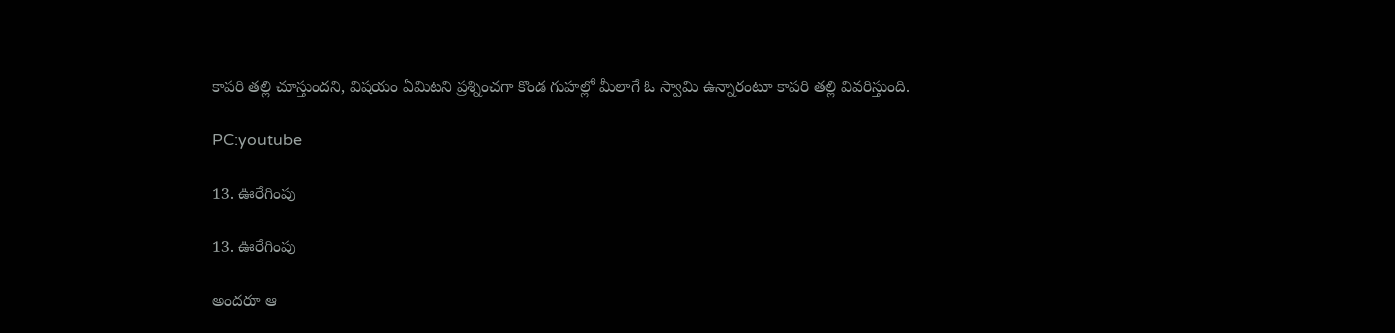కాపరి తల్లి చూస్తుందని, విషయం ఏమిటని ప్రశ్నించగా కొండ గుహల్లో మీలాగే ఓ స్వామి ఉన్నారంటూ కాపరి తల్లి వివరిస్తుంది.

PC:youtube

13. ఊరేగింపు

13. ఊరేగింపు

అందరూ ఆ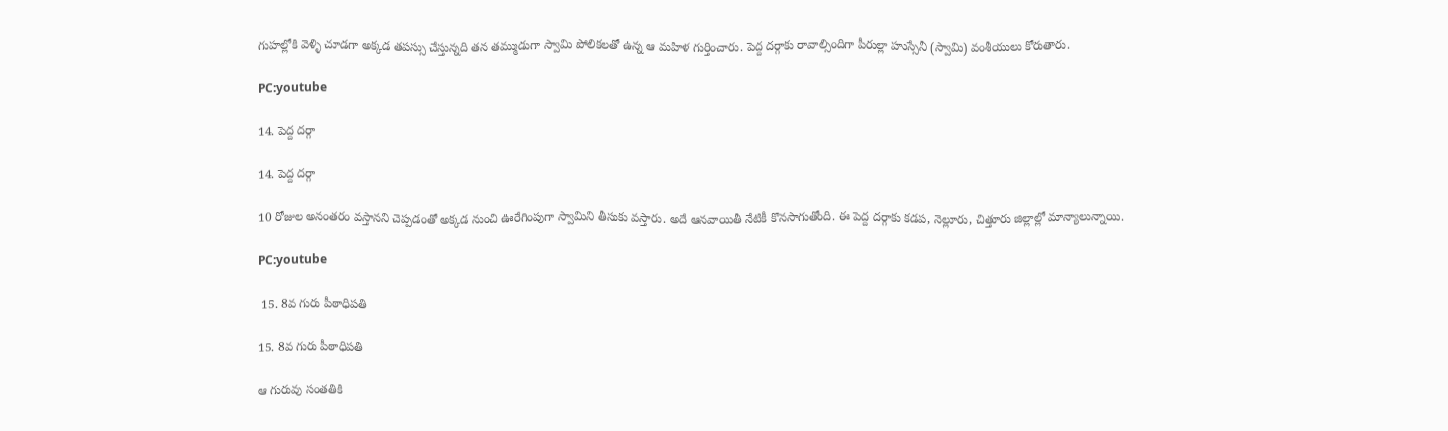గుహల్లోకి వెళ్ళి చూడగా అక్కడ తపస్సు చేస్తున్నది తన తమ్ముడుగా స్వామి పోలికలతో ఉన్న ఆ మహిళ గుర్తించారు. పెద్ద దర్గాకు రావాల్సిందిగా పీరుల్లా హుస్సేనీ (స్వామి) వంశీయులు కోరుతారు.

PC:youtube

14. పెద్ద దర్గా

14. పెద్ద దర్గా

10 రోజుల అనంతరం వస్తానని చెప్పడంతో అక్కడ నుంచి ఊరేగింపుగా స్వామిని తీసుకు వస్తారు. అదే ఆనవాయితీ నేటికీ కొనసాగుతోంది. ఈ పెద్ద దర్గాకు కడప, నెల్లూరు, చిత్తూరు జిల్లాల్లో మాన్యాలున్నాయి.

PC:youtube

 15. 8వ గురు పీఠాధిపతి

15. 8వ గురు పీఠాధిపతి

ఆ గురువు సంతతికి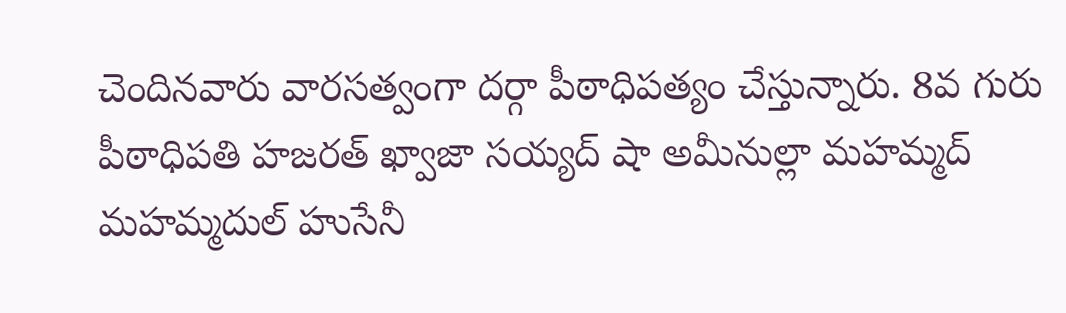చెందినవారు వారసత్వంగా దర్గా పీఠాధిపత్యం చేస్తున్నారు. 8వ గురు పీఠాధిపతి హజరత్ ఖ్వాజా సయ్యద్ షా అమీనుల్లా మహమ్మద్ మహమ్మదుల్ హుసేనీ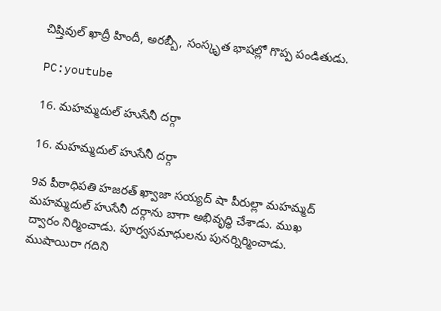చిష్తివుల్ ఖాద్రీ హిందీ, అరబ్బీ, సంస్కృత భాషల్లో గొప్ప పండితుడు.

PC:youtube

16. మహమ్మదుల్ హుసేనీ దర్గా

16. మహమ్మదుల్ హుసేనీ దర్గా

9వ పీఠాధిపతి హజరత్ ఖ్వాజా సయ్యద్ షా పీరుల్లా మహమ్మద్ మహమ్మదుల్ హుసేనీ దర్గాను బాగా అభివృద్ధి చేశాడు. ముఖ ద్వారం నిర్మించాడు. పూర్వసమాధులను పునర్నిర్మించాడు. ముషాయిరా గదిని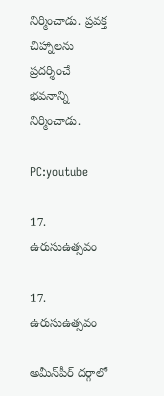నిర్మించాడు. ప్రవక్త చిహ్నాలను ప్రదర్శించే భవనాన్ని నిర్మించాడు.

PC:youtube

17. ఉరుసుఉత్సవం

17. ఉరుసుఉత్సవం

అమీన్‌పీర్‌ దర్గాలో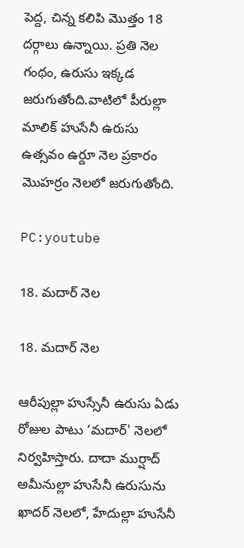పెద్ద, చిన్న కలిపి మొత్తం 18 దర్గాలు ఉన్నాయి. ప్రతి నెల గంథం, ఉరుసు ఇక్కడ జరుగుతోంది.వాటిలో పీరుల్లా మాలిక్‌ హుసేనీ ఉరుసు ఉత్సవం ఉర్దూ నెల ప్రకారం మొహర్రం నెలలో జరుగుతోంది.

PC:youtube

18. మదార్‌ నెల

18. మదార్‌ నెల

ఆరీపుల్లా హుస్సేనీ ఉరుసు ఏడు రోజుల పాటు ‘మదార్‌' నెలలో నిర్వహిస్తారు. దాదా ముర్షాద్‌ అమీనుల్లా హుసేనీ ఉరుసును ఖాదర్‌ నెలలో, హేదుల్లా హుసేనీ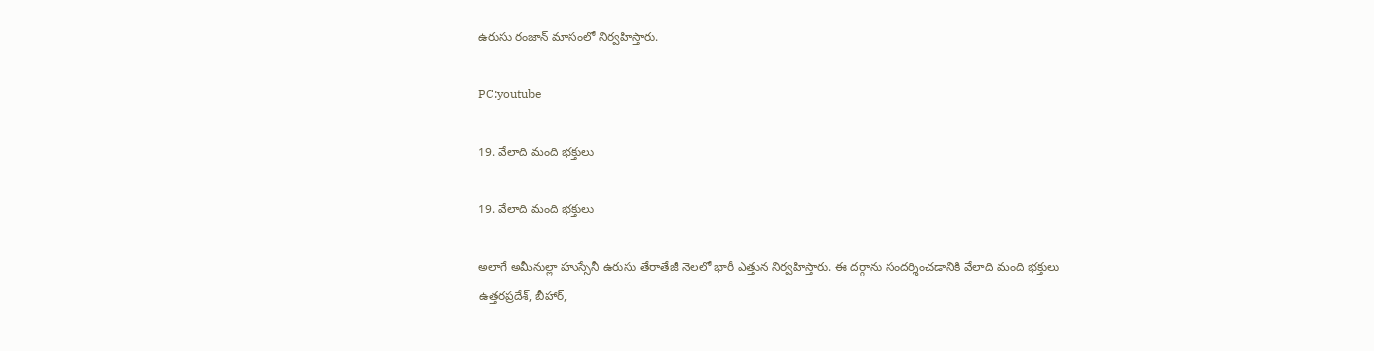ఉరుసు రంజాన్‌ మాసంలో నిర్వహిస్తారు.

PC:youtube

19. వేలాది మంది భక్తులు

19. వేలాది మంది భక్తులు

అలాగే అమీనుల్లా హుస్సేనీ ఉరుసు తేరాతేజీ నెలలో భారీ ఎత్తున నిర్వహిస్తారు. ఈ దర్గాను సందర్శించడానికి వేలాది మంది భక్తులు ఉత్తరప్రదేశ్, బీహార్,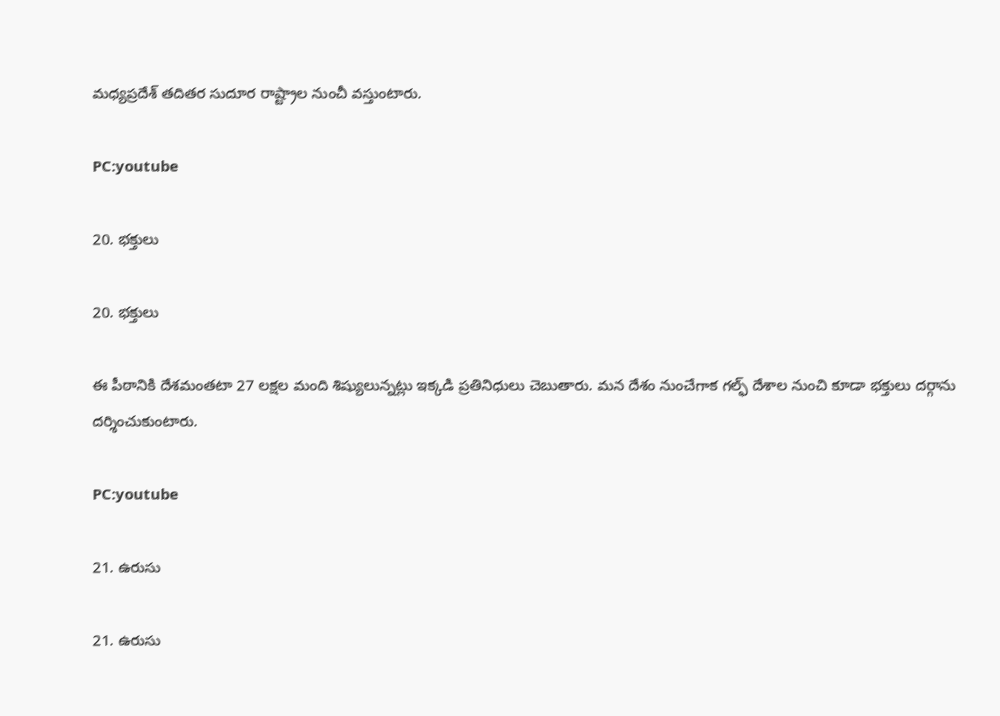మధ్యప్రదేశ్ తదితర సుదూర రాష్ట్రాల నుంచీ వస్తుంటారు.

PC:youtube

20. భక్తులు

20. భక్తులు

ఈ పీఠానికి దేశమంతటా 27 లక్షల మంది శిష్యులున్నట్లు ఇక్కడి ప్రతినిధులు చెబుతారు. మన దేశం నుంచేగాక గల్ఫ్‌ దేశాల నుంచి కూడా భక్తులు దర్గాను దర్శించుకుంటారు.

PC:youtube

21. ఉరుసు

21. ఉరుసు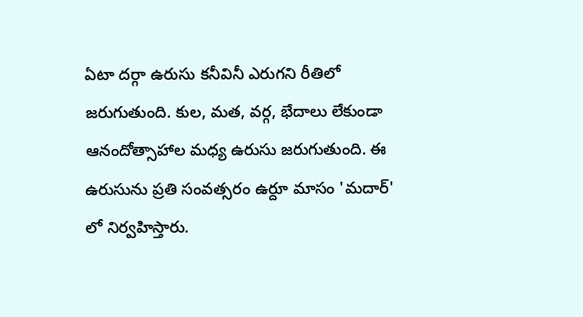ఏటా దర్గా ఉరుసు కనీవినీ ఎరుగని రీతిలో జరుగుతుంది. కుల, మత, వర్గ, భేదాలు లేకుండా ఆనందోత్సాహాల మధ్య ఉరుసు జరుగుతుంది. ఈ ఉరుసును ప్రతి సంవత్సరం ఉర్దూ మాసం 'మదార్' లో నిర్వహిస్తారు.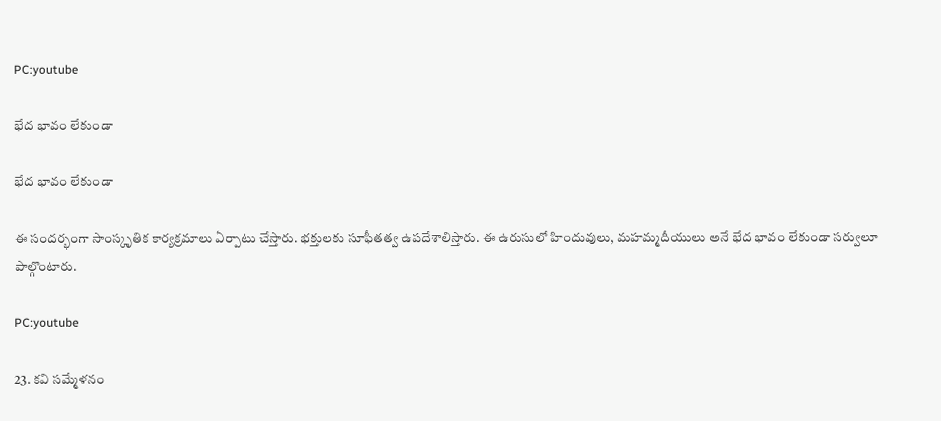PC:youtube

భేద భావం లేకుండా

భేద భావం లేకుండా

ఈ సందర్భంగా సాంస్కృతిక కార్యక్రమాలు ఏర్పాటు చేస్తారు. భక్తులకు సూఫీతత్వ ఉపదేశాలిస్తారు. ఈ ఉరుసులో హిందువులు, మహమ్మదీయులు అనే భేద భావం లేకుండా సర్వులూ పాల్గొంటారు.

PC:youtube

23. కవి సమ్మేళనం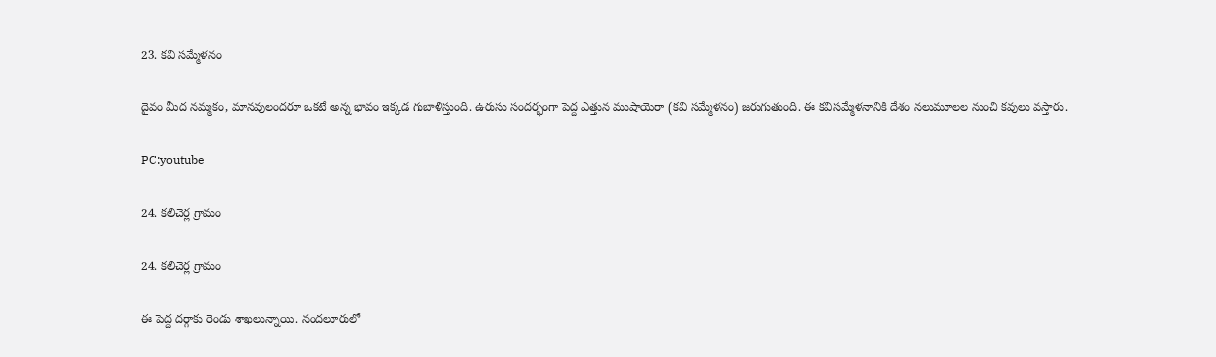23. కవి సమ్మేళనం

దైవం మీద నమ్మకం, మానవులందరూ ఒకటే అన్న భావం ఇక్కడ గుబాళిస్తుంది. ఉరుసు సందర్భంగా పెద్ద ఎత్తున ముషాయెరా (కవి సమ్మేళనం) జరుగుతుంది. ఈ కవిసమ్మేళనానికి దేశం నలుమూలల నుంచి కవులు వస్తారు.

PC:youtube

24. కలిచెర్ల గ్రామం

24. కలిచెర్ల గ్రామం

ఈ పెద్ద దర్గాకు రెండు శాఖలున్నాయి. నందలూరులో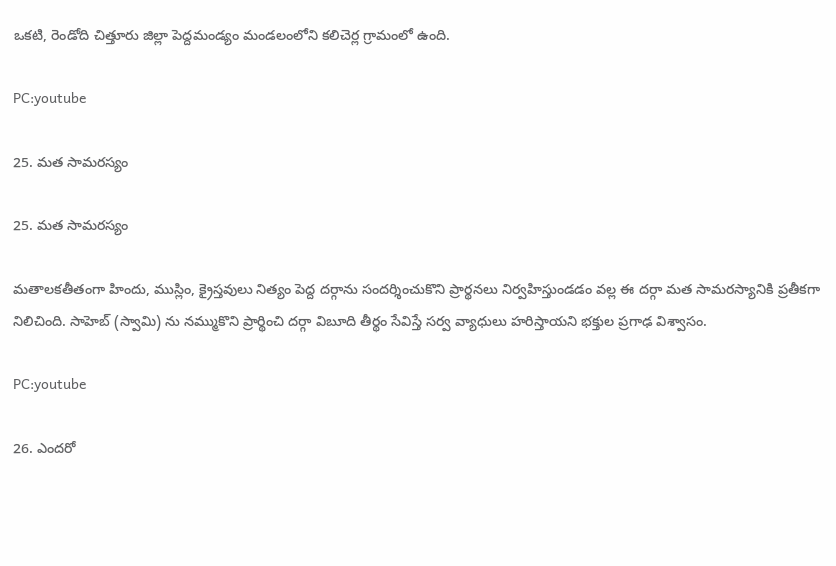ఒకటి, రెండోది చిత్తూరు జిల్లా పెద్దమండ్యం మండలంలోని కలిచెర్ల గ్రామంలో ఉంది.

PC:youtube

25. మత సామరస్యం

25. మత సామరస్యం

మతాలకతీతంగా హిందు, ముస్లిం, క్రైస్తవులు నిత్యం పెద్ద దర్గాను సందర్శించుకొని ప్రార్థనలు నిర్వహిస్తుండడం వల్ల ఈ దర్గా మత సామరస్యానికి ప్రతీకగా నిలిచింది. సాహెబ్‌ (స్వామి) ను నమ్ముకొని ప్రార్థించి దర్గా విబూది తీర్థం సేవిస్తే సర్వ వ్యాధులు హరిస్తాయని భక్తుల ప్రగాఢ విశ్వాసం.

PC:youtube

26. ఎందరో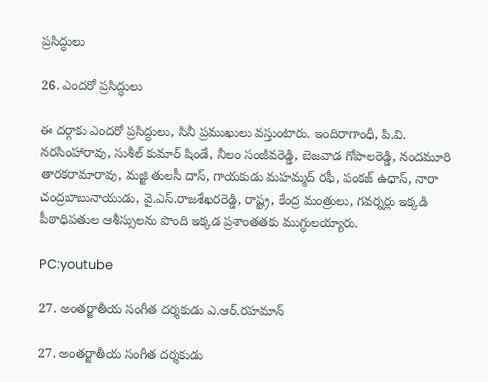ప్రసిద్ధులు

26. ఎందరో ప్రసిద్ధులు

ఈ దర్గాకు ఎందరో ప్రసిద్ధులు, సినీ ప్రముఖులు వస్తుంటారు. ఇందిరాగాంధీ, పి.వి. నరసింహారావు, సుశీల్ కుమార్ షిండే, నీలం సంజీవరెడ్డి, బెజవాడ గోపాలరెడ్డి, నందమూరి తారకరామారావు, మజ్జి తులసీ దాస్‌, గాయకుడు మహమ్మద్ రఫీ, పంకజ్ ఉధాస్, నారా చంద్రబాబునాయుడు, వై.ఎస్.రాజశేఖరరెడ్డి, రాష్ట్ర, కేంద్ర మంత్రులు, గవర్నర్లు ఇక్కడి పీఠాధిపతుల ఆశీస్సులను పొంది ఇక్కడ ప్రశాంతతకు ముగ్ధులయ్యారు.

PC:youtube

27. అంతర్జాతీయ సంగీత దర్శకుడు ఎ.ఆర్.రహమాన్

27. అంతర్జాతీయ సంగీత దర్శకుడు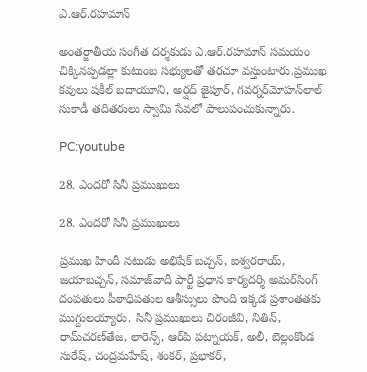ఎ.ఆర్.రహమాన్

అంతర్జాతీయ సంగీత దర్శకుడు ఎ.ఆర్.రహమాన్ సమయం చిక్కినప్పడల్లా కుటుంబ సభ్యులతో తరచూ వస్తుంటారు.ప్రముఖ కవులు షకీల్‌ బదాయూని, అర్షద్‌ జైపూర్‌, గవర్నర్‌మోహన్‌లాల్‌ సుకాడీ తదితరులు స్వామి సేవలో పాలుపంచుకున్నారు.

PC:youtube

28. ఎందరో సినీ ప్రముఖులు

28. ఎందరో సినీ ప్రముఖులు

ప్రముఖ హిందీ నటుడు అభిషేక్‌ బచ్చన్‌, ఐశ్వరరాయ్‌, జయాబచ్చన్‌, సమాజ్‌వాదీ పార్టీ ప్రధాన కార్యదర్శి అమర్‌సింగ్‌ దంపతులు పీఠాధిపతుల ఆశీస్సులు పొంది ఇక్కడ ప్రశాంతతకు ముగ్దులయ్యారు. సినీ ప్రముఖులు చిరంజీవి, నితిన్‌, రామ్‌చరణ్‌తేజ, లారెన్స్‌, ఆర్‌పి పట్నాయక్‌, అలీ, బెల్లంకొండ సురేష్‌, చంద్రమహేష్‌, శంకర్‌, ప్రభాకర్‌,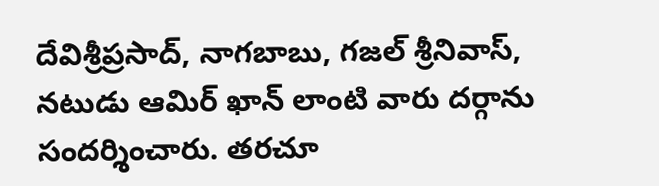దేవిశ్రీప్రసాద్‌, నాగబాబు, గజల్ శ్రీనివాస్, నటుడు ఆమిర్ ఖాన్‌ లాంటి వారు దర్గాను సందర్శించారు. తరచూ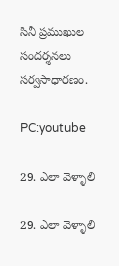సినీ ప్రముఖుల సందర్శనలు సర్వసాధారణం.

PC:youtube

29. ఎలా వెళ్ళాలి

29. ఎలా వెళ్ళాలి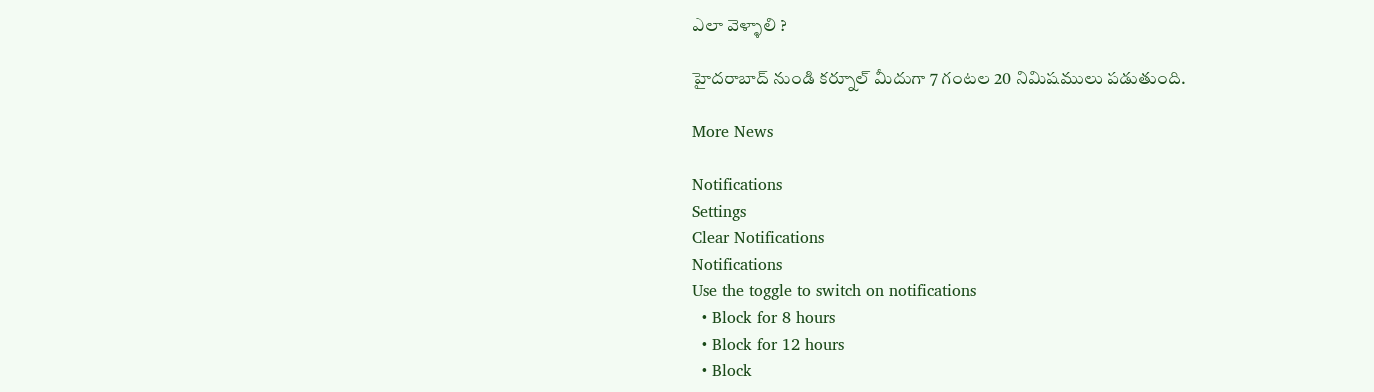ఎలా వెళ్ళాలి ?

హైదరాబాద్ నుండి కర్నూల్ మీదుగా 7 గంటల 20 నిమిషములు పడుతుంది.

More News

Notifications
Settings
Clear Notifications
Notifications
Use the toggle to switch on notifications
  • Block for 8 hours
  • Block for 12 hours
  • Block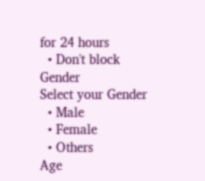for 24 hours
  • Don't block
Gender
Select your Gender
  • Male
  • Female
  • Others
Age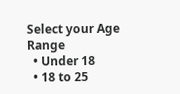Select your Age Range
  • Under 18
  • 18 to 25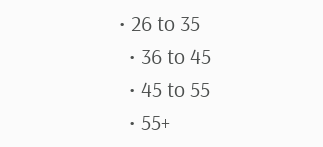• 26 to 35
  • 36 to 45
  • 45 to 55
  • 55+